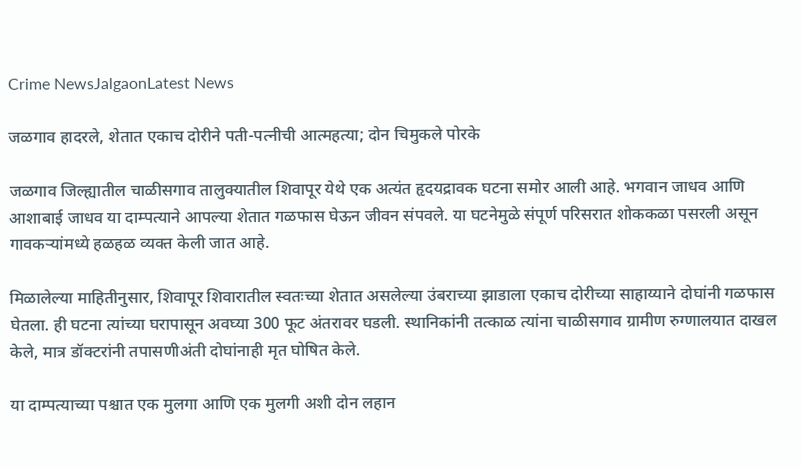Crime NewsJalgaonLatest News

जळगाव हादरले, शेतात एकाच दोरीने पती-पत्नीची आत्महत्या; दोन चिमुकले पोरके

जळगाव जिल्ह्यातील चाळीसगाव तालुक्यातील शिवापूर येथे एक अत्यंत हृदयद्रावक घटना समोर आली आहे. भगवान जाधव आणि आशाबाई जाधव या दाम्पत्याने आपल्या शेतात गळफास घेऊन जीवन संपवले. या घटनेमुळे संपूर्ण परिसरात शोककळा पसरली असून गावकऱ्यांमध्ये हळहळ व्यक्त केली जात आहे.

मिळालेल्या माहितीनुसार, शिवापूर शिवारातील स्वतःच्या शेतात असलेल्या उंबराच्या झाडाला एकाच दोरीच्या साहाय्याने दोघांनी गळफास घेतला. ही घटना त्यांच्या घरापासून अवघ्या 300 फूट अंतरावर घडली. स्थानिकांनी तत्काळ त्यांना चाळीसगाव ग्रामीण रुग्णालयात दाखल केले, मात्र डॉक्टरांनी तपासणीअंती दोघांनाही मृत घोषित केले.

या दाम्पत्याच्या पश्चात एक मुलगा आणि एक मुलगी अशी दोन लहान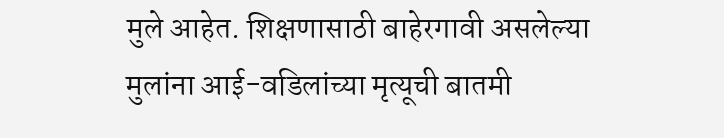मुले आहेत. शिक्षणासाठी बाहेरगावी असलेल्या मुलांना आई-वडिलांच्या मृत्यूची बातमी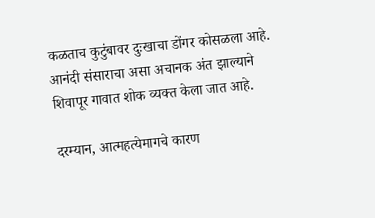कळताच कुटुंबावर दुःखाचा डोंगर कोसळला आहे. आनंदी संसाराचा असा अचानक अंत झाल्याने शिवापूर गावात शोक व्यक्त केला जात आहे.

दरम्यान, आत्महत्येमागचे कारण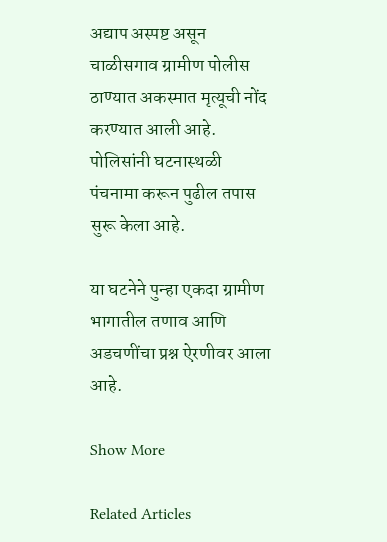अद्याप अस्पष्ट असून चाळीसगाव ग्रामीण पोलीस ठाण्यात अकस्मात मृत्यूची नोंद करण्यात आली आहे. पोलिसांनी घटनास्थळी पंचनामा करून पुढील तपास सुरू केला आहे.

या घटनेने पुन्हा एकदा ग्रामीण भागातील तणाव आणि अडचणींचा प्रश्न ऐरणीवर आला आहे.

Show More

Related Articles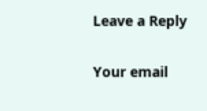Leave a Reply

Your email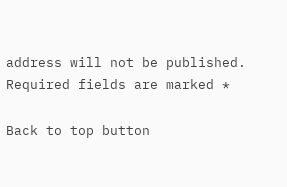address will not be published. Required fields are marked *

Back to top button